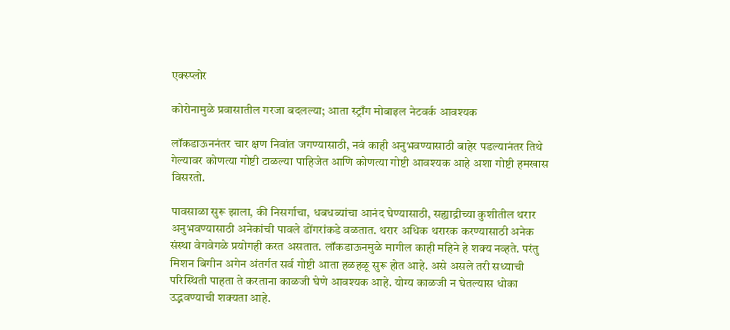एक्स्प्लोर

कोरोनामुळे प्रवासातील गरजा बदलल्या; आता स्ट्राँग मोबाइल नेटवर्क आवश्यक

लॉकडाऊननंतर चार क्षण निवांत जगण्यासाठी, नवं काही अनुभवण्यासाठी बाहेर पडल्यानंतर तिथे गेल्यावर कोणत्या गोष्टी टाळल्या पाहिजेत आणि कोणत्या गोष्टी आवश्यक आहे अशा गोष्टी हमखास विसरतो.

पावसाळा सुरू झाला, की निसर्गाचा, धबधब्यांचा आनंद घेण्यासाठी, सह्याद्रीच्या कुशीतील थरार अनुभवण्यासाठी अनेकांची पावले डोंगरांकडे वळतात. थरार अधिक थरारक करण्यासाठी अनेक संस्था वेगवेगळे प्रयोगही करत असतात. लॉकडाऊनमुळे मागील काही महिने हे शक्य नव्हते. परंतु मिशन बिगीन अगेन अंतर्गत सर्व गोष्टी आता हळहळू सुरू होत आहे. असे असले तरी सध्याची परिस्थिती पाहता ते करताना काळजी घेणे आवश्यक आहे. योग्य काळजी न घेतल्यास धोका उद्भवण्याची शक्यता आहे.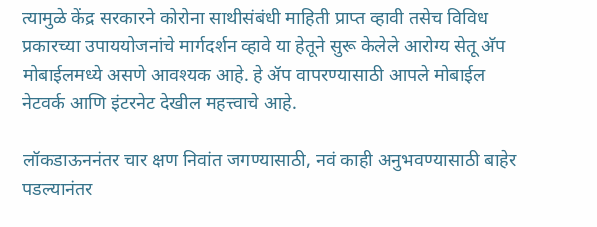त्यामुळे केंद्र सरकारने कोरोना साथीसंबंधी माहिती प्राप्त व्हावी तसेच विविध प्रकारच्या उपाययोजनांचे मार्गदर्शन व्हावे या हेतूने सुरू केलेले आरोग्य सेतू अ‍ॅप मोबाईलमध्ये असणे आवश्यक आहे. हे ॲप वापरण्यासाठी आपले मोबाईल नेटवर्क आणि इंटरनेट देखील महत्त्वाचे आहे.

लॉकडाऊननंतर चार क्षण निवांत जगण्यासाठी, नवं काही अनुभवण्यासाठी बाहेर पडल्यानंतर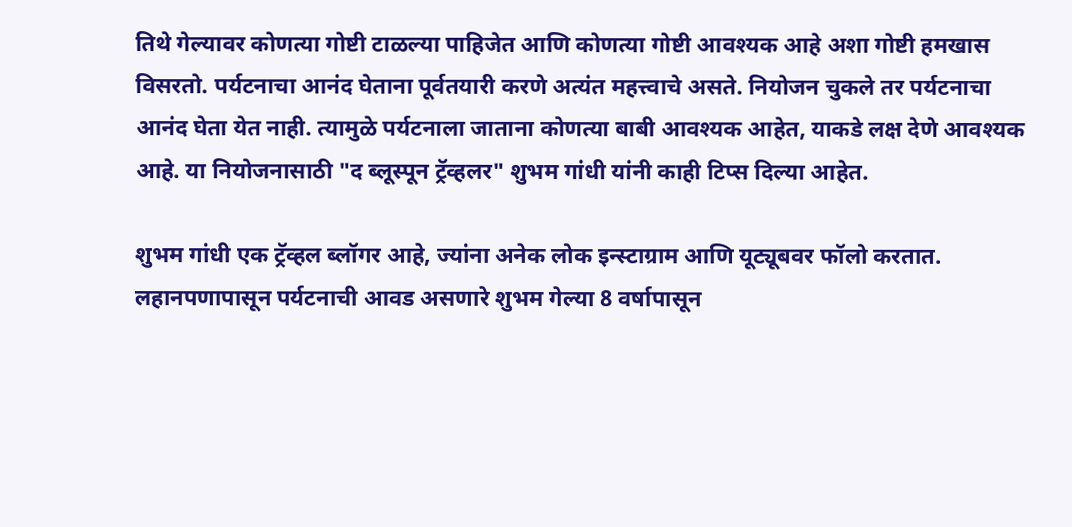तिथे गेल्यावर कोणत्या गोष्टी टाळल्या पाहिजेत आणि कोणत्या गोष्टी आवश्यक आहे अशा गोष्टी हमखास विसरतो. पर्यटनाचा आनंद घेताना पूर्वतयारी करणे अत्यंत महत्त्वाचे असते. नियोजन चुकले तर पर्यटनाचा आनंद घेता येत नाही. त्यामुळे पर्यटनाला जाताना कोणत्या बाबी आवश्यक आहेत, याकडे लक्ष देणे आवश्यक आहे. या नियोजनासाठी "द ब्लूस्पून ट्रॅव्हलर" शुभम गांधी यांनी काही टिप्स दिल्या आहेत.

शुभम गांधी एक ट्रॅव्हल ब्लॉगर आहे, ज्यांना अनेक लोक इन्स्टाग्राम आणि यूट्यूबवर फॉलो करतात. लहानपणापासून पर्यटनाची आवड असणारे शुभम गेल्या 8 वर्षापासून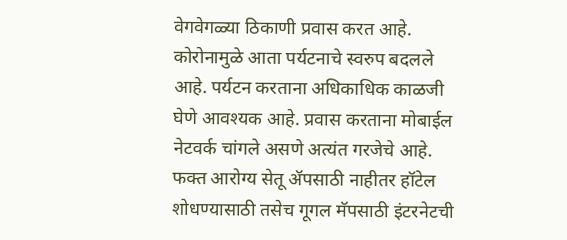वेगवेगळ्या ठिकाणी प्रवास करत आहे. कोरोनामुळे आता पर्यटनाचे स्वरुप बदलले आहे. पर्यटन करताना अधिकाधिक काळजी घेणे आवश्यक आहे. प्रवास करताना मोबाईल नेटवर्क चांगले असणे अत्यंत गरजेचे आहे. फक्त आरोग्य सेतू ॲपसाठी नाहीतर हॉटेल शोधण्यासाठी तसेच गूगल मॅपसाठी इंटरनेटची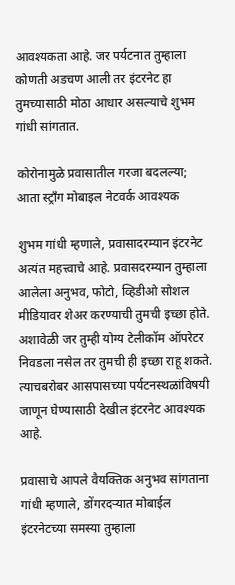आवश्यकता आहे. जर पर्यटनात तुम्हाला कोणती अडचण आली तर इंटरनेट हा तुमच्यासाठी मोठा आधार असल्याचे शुभम गांधी सांगतात.

कोरोनामुळे प्रवासातील गरजा बदलल्या; आता स्ट्राँग मोबाइल नेटवर्क आवश्यक

शुभम गांधी म्हणाले, प्रवासादरम्यान इंटरनेट अत्यंत महत्त्वाचे आहे. प्रवासदरम्यान तुम्हाला आलेला अनुभव, फोटो, व्हिडीओ सोशल मीडियावर शेअर करण्याची तुमची इच्छा होते. अशावेळी जर तुम्ही योग्य टेलीकॉम ऑपरेटर निवडला नसेल तर तुमची ही इच्छा राहू शकते. त्याचबरोबर आसपासच्या पर्यटनस्थळांविषयी जाणून घेण्यासाठी देखील इंटरनेट आवश्यक आहे.

प्रवासाचे आपले वैयक्तिक अनुभव सांगताना गांधी म्हणाले, डोंगरदऱ्यात मोबाईल इंटरनेटच्या समस्या तुम्हाला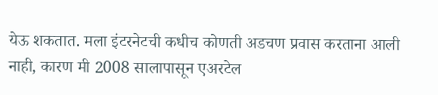येऊ शकतात. मला इंटरनेटची कधीच कोणती अडचण प्रवास करताना आली नाही, कारण मी 2008 सालापासून एअरटेल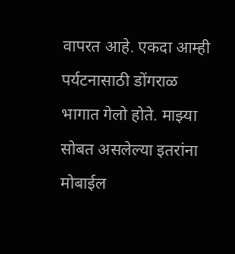वापरत आहे. एकदा आम्ही पर्यटनासाठी डोंगराळ भागात गेलो होते. माझ्या सोबत असलेल्या इतरांना मोबाईल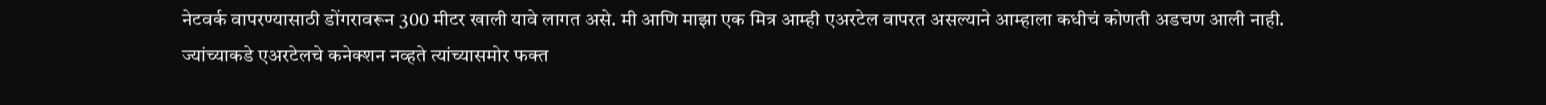नेटवर्क वापरण्यासाठी डोंगरावरून 300 मीटर खाली यावे लागत असे. मी आणि माझा एक मित्र आम्ही एअरटेल वापरत असल्याने आम्हाला कधीचं कोणती अडचण आली नाही. ज्यांच्याकडे एअरटेलचे कनेक्शन नव्हते त्यांच्यासमोर फक्त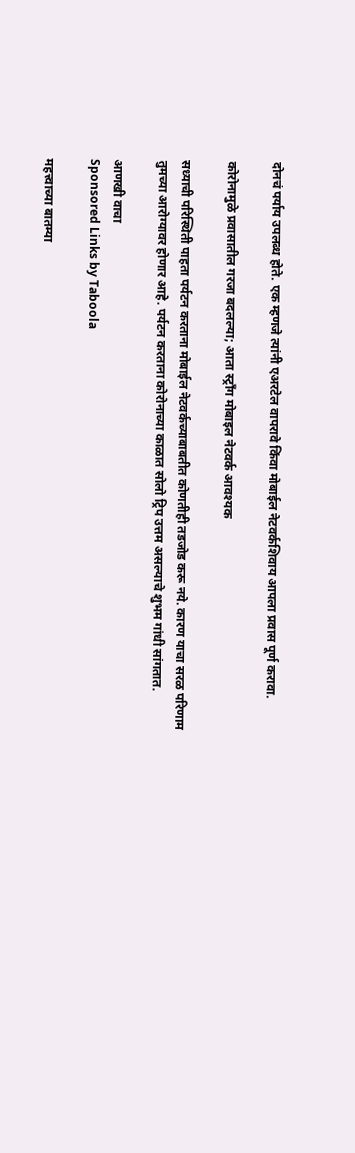दोनचं पर्याय उपलब्ध होते. एक म्हणजे त्यांनी एअरटेल वापरावे किंवा मोबाईल नेटवर्कशिवाय आपला प्रवास पूर्ण करावा.

कोरोनामुळे प्रवासातील गरजा बदलल्या; आता स्ट्राँग मोबाइल नेटवर्क आवश्यक

सध्याची परिस्थिती पाहता पर्यटन करताना मोबाईल नेटवर्कच्याबाबतीत कोणतीही तडजोड करू नये. कारण याचा सरळ परिणाम तुमच्या आरोग्यावर होणार आहे. पर्यटन करताना कोरोनाच्या काळात सोलो ट्रिप उत्तम असल्याचे शुभम गांधी सांगतात.

आणखी वाचा
Sponsored Links by Taboola

महत्त्वाच्या बातम्या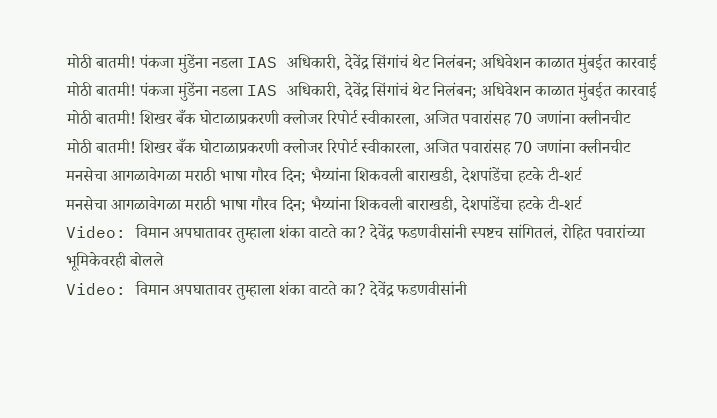मोठी बातमी! पंकजा मुंडेंना नडला IAS अधिकारी, देवेंद्र सिंगांचं थेट निलंबन; अधिवेशन काळात मुंबईत कारवाई
मोठी बातमी! पंकजा मुंडेंना नडला IAS अधिकारी, देवेंद्र सिंगांचं थेट निलंबन; अधिवेशन काळात मुंबईत कारवाई
मोठी बातमी! शिखर बँक घोटाळाप्रकरणी क्लोजर रिपोर्ट स्वीकारला, अजित पवारांसह 70 जणांना क्लीनचीट
मोठी बातमी! शिखर बँक घोटाळाप्रकरणी क्लोजर रिपोर्ट स्वीकारला, अजित पवारांसह 70 जणांना क्लीनचीट
मनसेचा आगळावेगळा मराठी भाषा गौरव दिन; भैय्यांना शिकवली बाराखडी, देशपांडेंचा हटके टी-शर्ट
मनसेचा आगळावेगळा मराठी भाषा गौरव दिन; भैय्यांना शिकवली बाराखडी, देशपांडेंचा हटके टी-शर्ट
Video: विमान अपघातावर तुम्हाला शंका वाटते का? देवेंद्र फडणवीसांनी स्पष्टच सांगितलं, रोहित पवारांच्या भूमिकेवरही बोलले
Video: विमान अपघातावर तुम्हाला शंका वाटते का? देवेंद्र फडणवीसांनी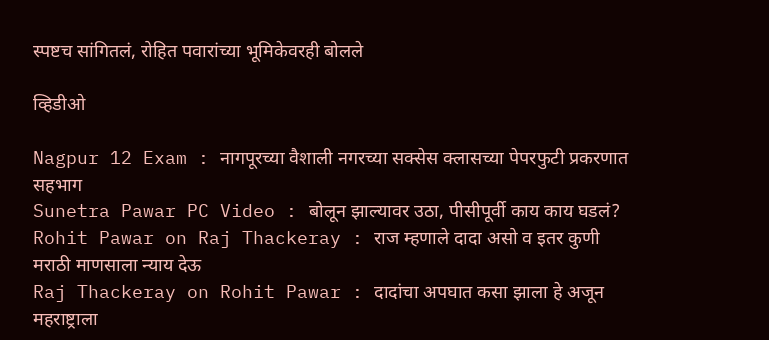स्पष्टच सांगितलं, रोहित पवारांच्या भूमिकेवरही बोलले

व्हिडीओ

Nagpur 12 Exam : नागपूरच्या वैशाली नगरच्या सक्सेस क्लासच्या पेपरफुटी प्रकरणात सहभाग
Sunetra Pawar PC Video : बोलून झाल्यावर उठा, पीसीपूर्वी काय काय घडलं?
Rohit Pawar on Raj Thackeray : राज म्हणाले दादा असो व इतर कुणी मराठी माणसाला न्याय देऊ
Raj Thackeray on Rohit Pawar : दादांचा अपघात कसा झाला हे अजून महराष्ट्राला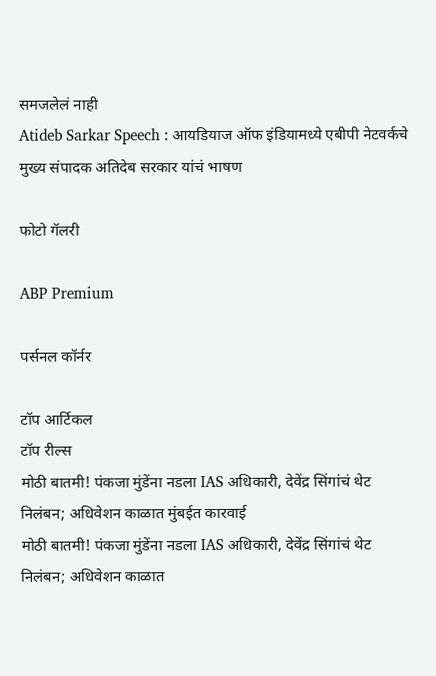समजलेलं नाही
Atideb Sarkar Speech : आयडियाज ऑफ इंडियामध्ये एबीपी नेटवर्कचे मुख्य संपादक अतिदेब सरकार यांचं भाषण

फोटो गॅलरी

ABP Premium

पर्सनल कॉर्नर

टॉप आर्टिकल
टॉप रील्स
मोठी बातमी! पंकजा मुंडेंना नडला IAS अधिकारी, देवेंद्र सिंगांचं थेट निलंबन; अधिवेशन काळात मुंबईत कारवाई
मोठी बातमी! पंकजा मुंडेंना नडला IAS अधिकारी, देवेंद्र सिंगांचं थेट निलंबन; अधिवेशन काळात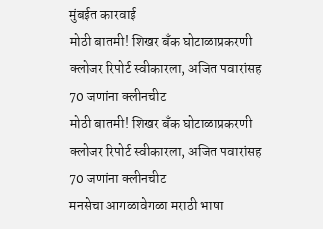मुंबईत कारवाई
मोठी बातमी! शिखर बँक घोटाळाप्रकरणी क्लोजर रिपोर्ट स्वीकारला, अजित पवारांसह 70 जणांना क्लीनचीट
मोठी बातमी! शिखर बँक घोटाळाप्रकरणी क्लोजर रिपोर्ट स्वीकारला, अजित पवारांसह 70 जणांना क्लीनचीट
मनसेचा आगळावेगळा मराठी भाषा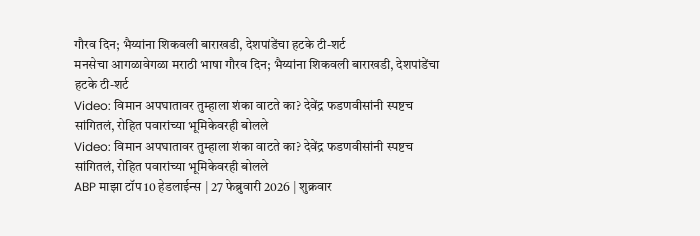गौरव दिन; भैय्यांना शिकवली बाराखडी, देशपांडेंचा हटके टी-शर्ट
मनसेचा आगळावेगळा मराठी भाषा गौरव दिन; भैय्यांना शिकवली बाराखडी, देशपांडेंचा हटके टी-शर्ट
Video: विमान अपघातावर तुम्हाला शंका वाटते का? देवेंद्र फडणवीसांनी स्पष्टच सांगितलं, रोहित पवारांच्या भूमिकेवरही बोलले
Video: विमान अपघातावर तुम्हाला शंका वाटते का? देवेंद्र फडणवीसांनी स्पष्टच सांगितलं, रोहित पवारांच्या भूमिकेवरही बोलले
ABP माझा टॉप 10 हेडलाईन्स | 27 फेब्रुवारी 2026 | शुक्रवार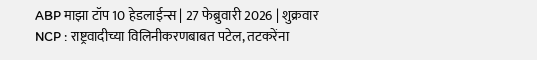ABP माझा टॉप 10 हेडलाईन्स | 27 फेब्रुवारी 2026 | शुक्रवार
NCP : राष्ट्रवादीच्या विलिनीकरणबाबत पटेल, तटकरेंना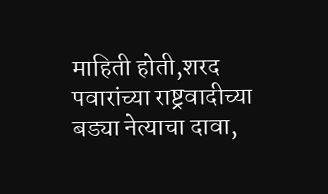माहिती होती,शरद पवारांच्या राष्ट्रवादीच्या बड्या नेत्याचा दावा,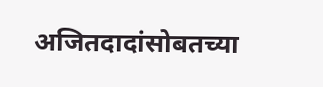अजितदादांसोबतच्या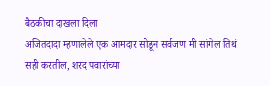बैठकीचा दाखला दिला
अजितदादा म्हणालेले एक आमदार सोडून सर्वजण मी सांगेल तिथं सही करतील, शरद पवारांच्या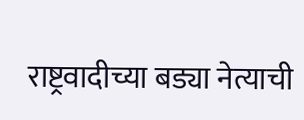राष्ट्रवादीच्या बड्या नेत्याची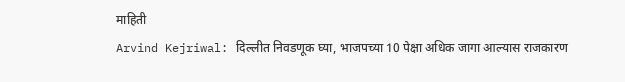माहिती
Arvind Kejriwal: दिल्लीत निवडणूक घ्या, भाजपच्या 10 पेक्षा अधिक जागा आल्यास राजकारण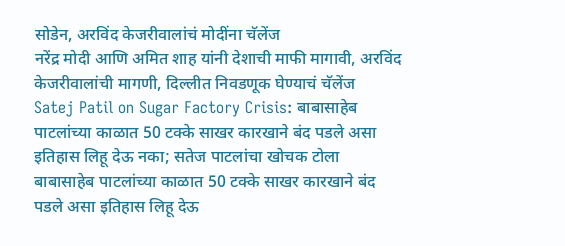सोडेन, अरविंद केजरीवालांचं मोदींना चॅलेंज
नरेंद्र मोदी आणि अमित शाह यांनी देशाची माफी मागावी, अरविंद केजरीवालांची मागणी, दिल्लीत निवडणूक घेण्याचं चॅलेंज
Satej Patil on Sugar Factory Crisis: बाबासाहेब पाटलांच्या काळात 50 टक्के साखर कारखाने बंद पडले असा इतिहास लिहू देऊ नका; सतेज पाटलांचा खोचक टोला
बाबासाहेब पाटलांच्या काळात 50 टक्के साखर कारखाने बंद पडले असा इतिहास लिहू देऊ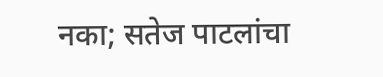नका; सतेज पाटलांचा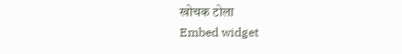खोचक टोला
Embed widget